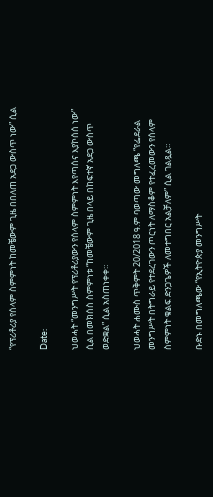“የፕሪቶሪያ የሰላም ስምምነት ከመቼውም ጊዜ በበለጠ አደጋ ውስጥ ነው” ሲል

Date:

ህወሓት “መንግሥት የፕሪቶሪያውን የሰላም ስምምነት እየጣሰና እያኮሰሰ ነው” ሲል በመክሰስ ስምምነቱ “ከመቼውም ጊዜ በላይ በከፍተኛ አደጋ ውስጥ ወድቋል” ሲል አስጠነቀቀ።

ህወሓት ሐሙስ ጥቅምት 20/2018 ዓ.ም ባወጣው መግለጫ “የፌደራል መንግሥት በትግራይ የተደረገውን ጦርነት ለማስቆም የተፈረመውን የሰላም ስምምነት ቁልፍ ድንጋጌዎች ለመተግበር አልቻለም” ሲል ገልጿል።

ቡድኑ በመግለጫው “የኢትዮጵያ መንግሥት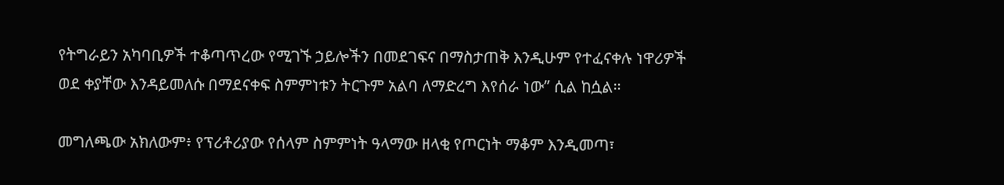የትግራይን አካባቢዎች ተቆጣጥረው የሚገኙ ኃይሎችን በመደገፍና በማስታጠቅ እንዲሁም የተፈናቀሉ ነዋሪዎች ወደ ቀያቸው እንዳይመለሱ በማደናቀፍ ስምምነቱን ትርጉም አልባ ለማድረግ እየሰራ ነው” ሲል ከሷል።

መግለጫው አክለውም፥ የፕሪቶሪያው የሰላም ስምምነት ዓላማው ዘላቂ የጦርነት ማቆም እንዲመጣ፣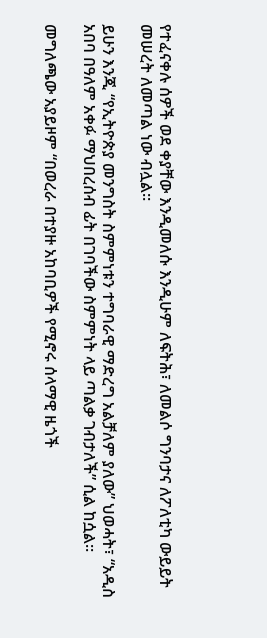የተፈናቀሉ ሰዎች ወደ ቀያቸው እንዲመለሱ እንዲሁም ለፍትሕ፣ ለመልሶ ግንባታና ለፖለቲካ ውይይት መሠረት ለመጣል ነው ብሏል።

ይሁን እንጂ “የኢትዮጵያ መንግስት ስምምነቱን ተግባራዊ ማድረግ አልቻለም ያለው” ህወሓት፣ “አዲስ አበባ በዓለም አቀፉ ማህበረሰብ ፊት በገባችው ስምምነት ላይ ጣልቃ ገብታለች” ሲል ከሷል።

መግለጫው አያይዞም “በወረራ በተያዙ አከባቢዎች የሚኖሩ ሰላማዊ ዜጎች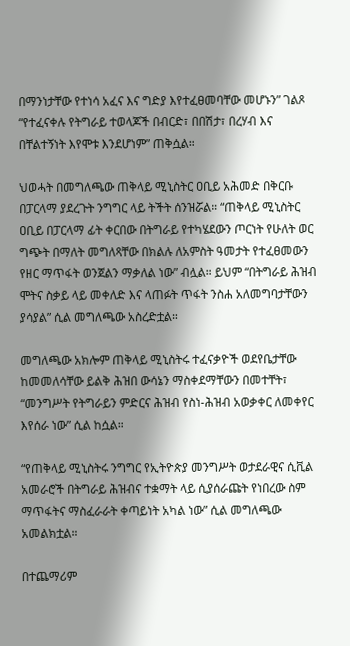በማንነታቸው የተነሳ አፈና እና ግድያ እየተፈፀመባቸው መሆኑን” ገልጾ “የተፈናቀሉ የትግራይ ተወላጆች በብርድ፣ በበሽታ፣ በረሃብ እና በቸልተኝነት እየሞቱ እንደሆነም” ጠቅሷል።

ህወሓት በመግለጫው ጠቅላይ ሚኒስትር ዐቢይ አሕመድ በቅርቡ በፓርላማ ያደረጉት ንግግር ላይ ትችት ሰንዝሯል። “ጠቅላይ ሚኒስትር ዐቢይ በፓርላማ ፊት ቀርበው በትግራይ የተካሄደውን ጦርነት የሁለት ወር ግጭት በማለት መግለጻቸው በክልሉ ለአምስት ዓመታት የተፈፀመውን የዘር ማጥፋት ወንጀልን ማቃለል ነው” ብሏል። ይህም “በትግራይ ሕዝብ ሞትና ስቃይ ላይ መቀለድ እና ላጠፉት ጥፋት ንስሐ አለመግባታቸውን ያሳያል” ሲል መግለጫው አስረድቷል።

መግለጫው አክሎም ጠቅላይ ሚኒስትሩ ተፈናቃዮች ወደየቤታቸው ከመመለሳቸው ይልቅ ሕዝበ ውሳኔን ማስቀደማቸውን በመተቸት፣ “መንግሥት የትግራይን ምድርና ሕዝብ የስነ-ሕዝብ አወቃቀር ለመቀየር እየሰራ ነው” ሲል ከሷል።

“የጠቅላይ ሚኒስትሩ ንግግር የኢትዮጵያ መንግሥት ወታደራዊና ሲቪል አመራሮች በትግራይ ሕዝብና ተቋማት ላይ ሲያሰራጩት የነበረው ስም ማጥፋትና ማስፈራራት ቀጣይነት አካል ነው” ሲል መግለጫው አመልክቷል።

በተጨማሪም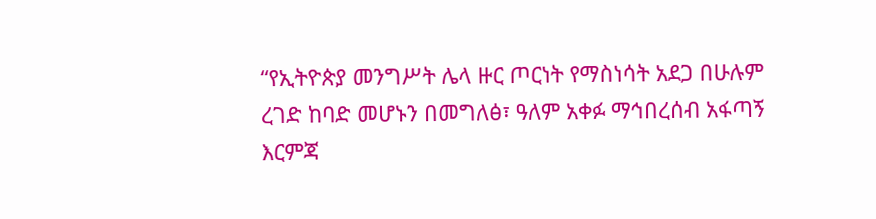“የኢትዮጵያ መንግሥት ሌላ ዙር ጦርነት የማስነሳት አደጋ በሁሉም ረገድ ከባድ መሆኑን በመግለፅ፣ ዓለም አቀፉ ማኅበረሰብ አፋጣኝ እርምጃ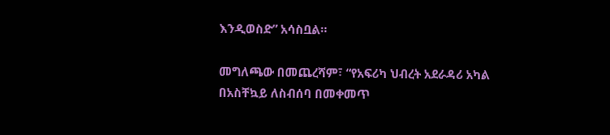እንዲወስድ” አሳስቧል።

መግለጫው በመጨረሻም፣ “የአፍሪካ ህብረት አደራዳሪ አካል በአስቸኳይ ለስብሰባ በመቀመጥ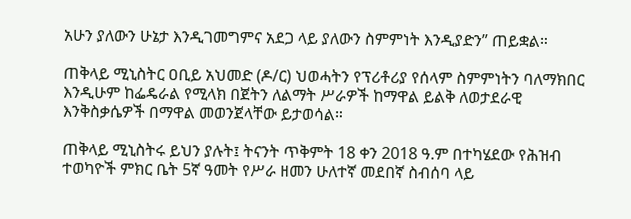አሁን ያለውን ሁኔታ እንዲገመግምና አደጋ ላይ ያለውን ስምምነት እንዲያድን” ጠይቋል።

ጠቅላይ ሚኒስትር ዐቢይ አህመድ (ዶ/ር) ህወሓትን የፕሪቶሪያ የሰላም ስምምነትን ባለማክበር እንዲሁም ከፌዴራል የሚላክ በጀትን ለልማት ሥራዎች ከማዋል ይልቅ ለወታደራዊ እንቅስቃሴዎች በማዋል መወንጀላቸው ይታወሳል።

ጠቅላይ ሚኒስትሩ ይህን ያሉት፤ ትናንት ጥቅምት 18 ቀን 2018 ዓ.ም በተካሄደው የሕዝብ ተወካዮች ምክር ቤት 5ኛ ዓመት የሥራ ዘመን ሁለተኛ መደበኛ ስብሰባ ላይ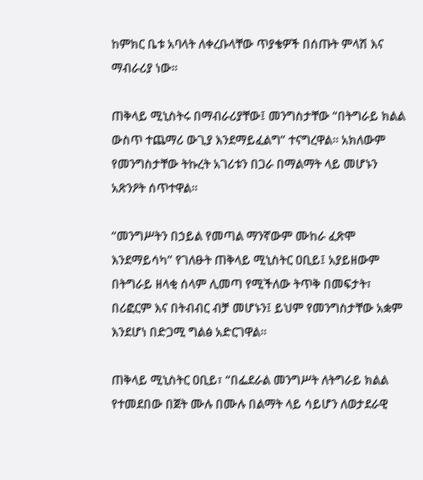ከምክር ቤቱ አባላት ለቀረቡላቸው ጥያቄዎች በሰጡት ምላሽ እና ማብራሪያ ነው።

ጠቅላይ ሚኒስትሩ በማብራሪያቸው፤ መንግስታቸው “በትግራይ ክልል ውስጥ ተጨማሪ ውጊያ እንደማይፈልግ” ተናግረዋል። አክለውም የመንግስታቸው ትኩረት አገሪቱን በጋራ በማልማት ላይ መሆኑን አጽንዖት ሰጥተዋል።

“መንግሥትን በኃይል የመጣል ማንኛውም ሙከራ ፈጽሞ እንደማይሳካ” የገለፁት ጠቅላይ ሚኒስትር ዐቢይ፤ አያይዘውም በትግራይ ዘላቂ ሰላም ሊመጣ የሚችለው ትጥቅ በመፍታት፣ በሪፎርም እና በትብብር ብቻ መሆኑን፤ ይህም የመንግስታቸው አቋም እንደሆነ በድጋሚ ግልፅ አድርገዋል።

ጠቅላይ ሚኒስትር ዐቢይ፣ “በፌደራል መንግሥት ለትግራይ ክልል የተመደበው በጀት ሙሉ በሙሉ በልማት ላይ ሳይሆን ለወታደራዊ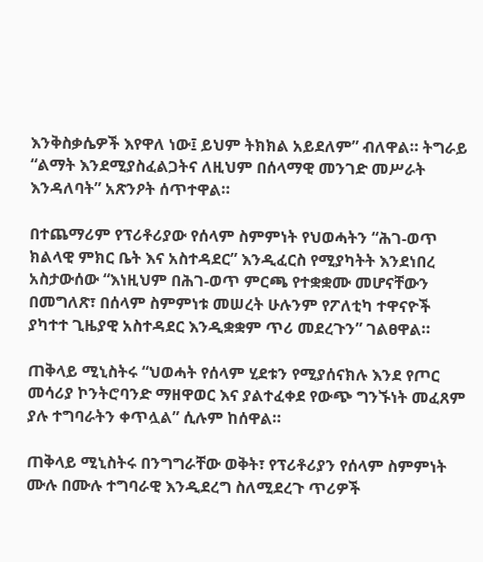እንቅስቃሴዎች እየዋለ ነው፤ ይህም ትክክል አይደለም” ብለዋል። ትግራይ “ልማት እንደሚያስፈልጋትና ለዚህም በሰላማዊ መንገድ መሥራት እንዳለባት” አጽንዖት ሰጥተዋል።

በተጨማሪም የፕሪቶሪያው የሰላም ስምምነት የህወሓትን “ሕገ-ወጥ ክልላዊ ምክር ቤት እና አስተዳደር” እንዲፈርስ የሚያካትት እንደነበረ አስታውሰው “እነዚህም በሕገ-ወጥ ምርጫ የተቋቋሙ መሆናቸውን በመግለጽ፣ በሰላም ስምምነቱ መሠረት ሁሉንም የፖለቲካ ተዋናዮች ያካተተ ጊዜያዊ አስተዳደር እንዲቋቋም ጥሪ መደረጉን” ገልፀዋል።

ጠቅላይ ሚኒስትሩ “ህወሓት የሰላም ሂደቱን የሚያሰናክሉ እንደ የጦር መሳሪያ ኮንትሮባንድ ማዘዋወር እና ያልተፈቀደ የውጭ ግንኙነት መፈጸም ያሉ ተግባራትን ቀጥሏል” ሲሉም ከሰዋል።

ጠቅላይ ሚኒስትሩ በንግግራቸው ወቅት፣ የፕሪቶሪያን የሰላም ስምምነት ሙሉ በሙሉ ተግባራዊ እንዲደረግ ስለሚደረጉ ጥሪዎች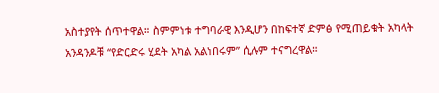አስተያየት ሰጥተዋል። ስምምነቱ ተግባራዊ እንዲሆን በከፍተኛ ድምፅ የሚጠይቁት አካላት አንዳንዶቹ “የድርድሩ ሂደት አካል አልነበሩም” ሲሉም ተናግረዋል።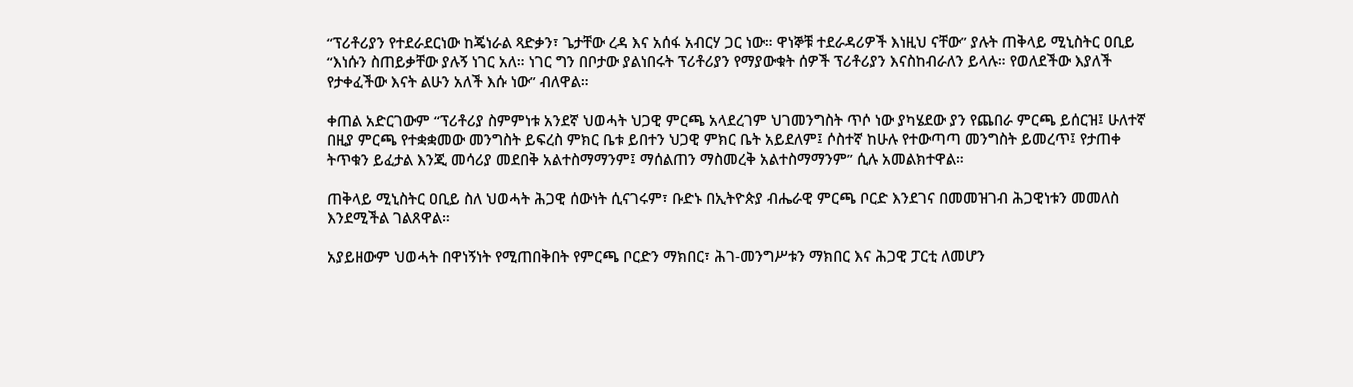“ፕሪቶሪያን የተደራደርነው ከጄነራል ጻድቃን፣ ጌታቸው ረዳ እና አሰፋ አብርሃ ጋር ነው። ዋነኞቹ ተደራዳሪዎች እነዚህ ናቸው” ያሉት ጠቅላይ ሚኒስትር ዐቢይ “እነሱን ስጠይቃቸው ያሉኝ ነገር አለ። ነገር ግን በቦታው ያልነበሩት ፕሪቶሪያን የማያውቁት ሰዎች ፕሪቶሪያን እናስከብራለን ይላሉ። የወለደችው እያለች የታቀፈችው እናት ልሁን አለች እሱ ነው” ብለዋል።

ቀጠል አድርገውም “ፕሪቶሪያ ስምምነቱ አንደኛ ህወሓት ህጋዊ ምርጫ አላደረገም ህገመንግስት ጥሶ ነው ያካሄደው ያን የጨበራ ምርጫ ይሰርዝ፤ ሁለተኛ በዚያ ምርጫ የተቋቋመው መንግስት ይፍረስ ምክር ቤቱ ይበተን ህጋዊ ምክር ቤት አይደለም፤ ሶስተኛ ከሁሉ የተውጣጣ መንግስት ይመረጥ፤ የታጠቀ ትጥቁን ይፈታል እንጂ መሳሪያ መደበቅ አልተስማማንም፤ ማሰልጠን ማስመረቅ አልተስማማንም” ሲሉ አመልክተዋል።

ጠቅላይ ሚኒስትር ዐቢይ ስለ ህወሓት ሕጋዊ ሰውነት ሲናገሩም፣ ቡድኑ በኢትዮጵያ ብሔራዊ ምርጫ ቦርድ እንደገና በመመዝገብ ሕጋዊነቱን መመለስ እንደሚችል ገልጸዋል።

አያይዘውም ህወሓት በዋነኝነት የሚጠበቅበት የምርጫ ቦርድን ማክበር፣ ሕገ-መንግሥቱን ማክበር እና ሕጋዊ ፓርቲ ለመሆን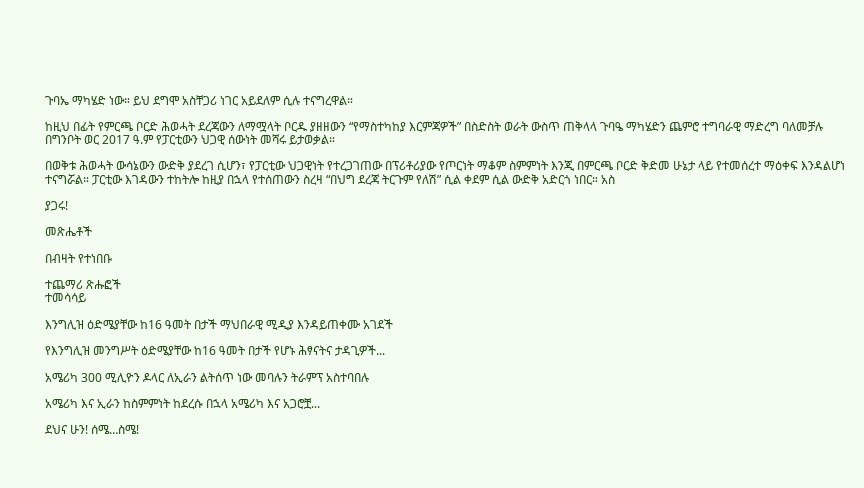ጉባኤ ማካሄድ ነው። ይህ ደግሞ አስቸጋሪ ነገር አይደለም ሲሉ ተናግረዋል።

ከዚህ በፊት የምርጫ ቦርድ ሕወሓት ደረጃውን ለማሟላት ቦርዱ ያዘዘውን “የማስተካከያ እርምጃዎች” በስድስት ወራት ውስጥ ጠቅላላ ጉባዔ ማካሄድን ጨምሮ ተግባራዊ ማድረግ ባለመቻሉ በግንቦት ወር 2017 ዓ.ም የፓርቲውን ህጋዊ ሰውነት መሻሩ ይታወቃል።

በወቅቱ ሕወሓት ውሳኔውን ውድቅ ያደረገ ሲሆን፣ የፓርቲው ህጋዊነት የተረጋገጠው በፕሪቶሪያው የጦርነት ማቆም ስምምነት እንጂ በምርጫ ቦርድ ቅድመ ሁኔታ ላይ የተመሰረተ ማዕቀፍ እንዳልሆነ ተናግሯል። ፓርቲው እገዳውን ተከትሎ ከዚያ በኋላ የተሰጠውን ስረዛ “በህግ ደረጃ ትርጉም የለሽ” ሲል ቀደም ሲል ውድቅ አድርጎ ነበር። አስ

ያጋሩ!

መጽሔቶች

በብዛት የተነበቡ

ተጨማሪ ጽሑፎች
ተመሳሳይ

እንግሊዝ ዕድሜያቸው ከ16 ዓመት በታች ማህበራዊ ሚዲያ እንዳይጠቀሙ አገደች

የእንግሊዝ መንግሥት ዕድሜያቸው ከ16 ዓመት በታች የሆኑ ሕፃናትና ታዳጊዎች...

አሜሪካ 300 ሚሊዮን ዶላር ለኢራን ልትሰጥ ነው መባሉን ትራምፕ አስተባበሉ

አሜሪካ እና ኢራን ከስምምነት ከደረሱ በኋላ አሜሪካ እና አጋሮቿ...

ደህና ሁን! ሰሜ…ስሜ!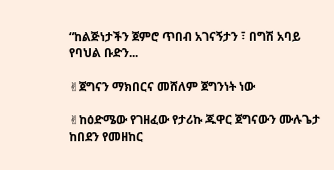“ከልጅነታችን ጀምሮ ጥበብ አገናኝታን ፣ በግሽ አባይ የባህል ቡድን...

✌ጀግናን ማክበርና መሸለም ጀግንነት ነው

✌ከዕድሜው የገዘፈው የታሪኩ ጁዋር ጀግናውን ሙሉጌታ ከበደን የመዘከር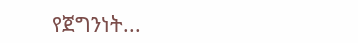የጀግንነት...